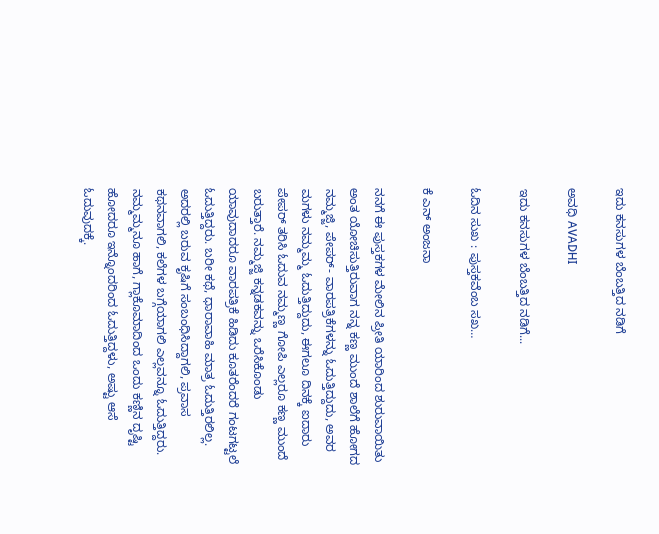ಇದು ಕನಸುಗಳ ಬೆಂಬತ್ತಿದ ನಡಿಗೆ‍

ಅವಧಿ AVADHI

ಇದು ಕನಸುಗಳ ಬೆಂಬತ್ತಿದ ನಡಿಗೆ...

ಓದಿನ ಸುಖ : ಪುಸ್ತಕವೆಂಬ ಸಖ…

ಕೆ ಎನ್ ಅಂಜನಾ

ನನಗೆ ಈ ಪುಸ್ತಕಗಳ ಮೇಲಿನ ಪ್ರೀತಿ ಯಾರಿಂದ ಶುರುವಾಯಿತು ಅಂತ ಯೋಚಿಸುತ್ತಿರುವಾಗ ನನ್ನ ಕಣ್ಣ ಮುಂದೆ ಶಾಲೆಗೆ ಹೋಗದ ನಮ್ಮಜ್ಜಿ, ಪೇಪರ್- ವಾರಪತ್ರಿಕೆಗಳನ್ನು ಓದುತ್ತಿದ್ದುದು, ಅವರ ಮಗಳು ನಮ್ಮಮ್ಮ ಓದುತ್ತಿದ್ದುದು, ಈಗಲೂ ದಿನಕ್ಕೆ ಐದಾರು ಪೇಪರ್ ತರಿಸಿ ಓದುವ ನಮ್ಮಣ್ಣ ಗೋಪಿ ಎಲ್ಲರೂ ಕಣ್ಣ ಮುಂದೆ ಬರುತ್ತಾರೆ. ನಮ್ಮಜ್ಜಿ ಕನ್ನಡಕವನ್ನು ಒರೆಸಿಕೊಂಡು ಯಾವುದಾದರೂ ವಾರಪತ್ರಿಕೆ ಹಿಡಿದು ಕೂತರೆಂದರೆ ಗಂಟಗಟ್ಟಲೆ ಓದುತ್ತಿದ್ದರು. ಬರೀ ಕಥೆ, ಧಾರಾವಾಹಿ ಮಾತ್ರ ಓದುತ್ತಿರಲಿಲ್ಲ. ಅದರಲ್ಲಿ ಬರುವ ಕೃಷಿಗೆ ಸಂಬಂಧಿಸಿದ್ದಾಗಲಿ, ಪ್ರವಾಸ ಕಥನವಾಗಲಿ, ಕಲೆಗಳ ಬಗ್ಗೆಯಾಗಲಿ ಎಲ್ಲವನ್ನೂ ಓದುತ್ತಿದ್ದರು. ನಮ್ಮಮ್ಮನೂ ಹಾಗೆ, ಗ್ಲಾಕೊಮಾದಿಂದ ಒಂದು ಕಣ್ಣಿನ ದೃಷ್ಟಿ ಹೋದರೂ ಇನ್ನೊಂದರಿಂದ ಓದುತ್ತಿದ್ದಳು, ಅಷ್ಟು ಆಸೆ ಓದುವುದಕ್ಕೆ.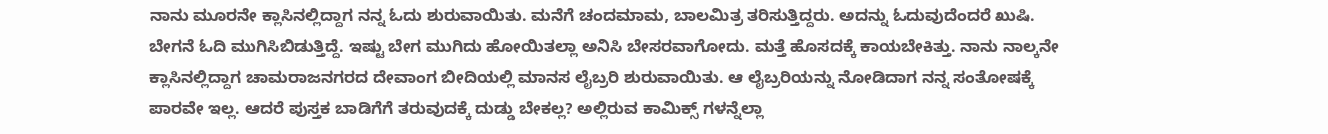ನಾನು ಮೂರನೇ ಕ್ಲಾಸಿನಲ್ಲಿದ್ದಾಗ ನನ್ನ ಓದು ಶುರುವಾಯಿತು. ಮನೆಗೆ ಚಂದಮಾಮ, ಬಾಲಮಿತ್ರ ತರಿಸುತ್ತಿದ್ದರು. ಅದನ್ನು ಓದುವುದೆಂದರೆ ಖುಷಿ. ಬೇಗನೆ ಓದಿ ಮುಗಿಸಿಬಿಡುತ್ತಿದ್ದೆ. ಇಷ್ಟು ಬೇಗ ಮುಗಿದು ಹೋಯಿತಲ್ಲಾ ಅನಿಸಿ ಬೇಸರವಾಗೋದು. ಮತ್ತೆ ಹೊಸದಕ್ಕೆ ಕಾಯಬೇಕಿತ್ತು. ನಾನು ನಾಲ್ಕನೇ ಕ್ಲಾಸಿನಲ್ಲಿದ್ದಾಗ ಚಾಮರಾಜನಗರದ ದೇವಾಂಗ ಬೀದಿಯಲ್ಲಿ ಮಾನಸ ಲೈಬ್ರರಿ ಶುರುವಾಯಿತು. ಆ ಲೈಬ್ರರಿಯನ್ನು ನೋಡಿದಾಗ ನನ್ನ ಸಂತೋಷಕ್ಕೆ ಪಾರವೇ ಇಲ್ಲ. ಆದರೆ ಪುಸ್ತಕ ಬಾಡಿಗೆಗೆ ತರುವುದಕ್ಕೆ ದುಡ್ಡು ಬೇಕಲ್ಲ? ಅಲ್ಲಿರುವ ಕಾಮಿಕ್ಸ್ ಗಳನ್ನೆಲ್ಲಾ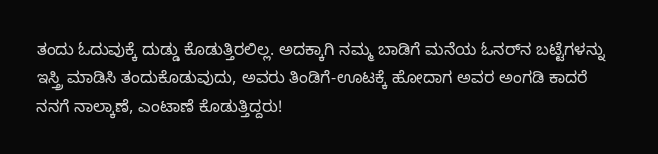ತಂದು ಓದುವುಕ್ಕೆ ದುಡ್ಡು ಕೊಡುತ್ತಿರಲಿಲ್ಲ. ಅದಕ್ಕಾಗಿ ನಮ್ಮ ಬಾಡಿಗೆ ಮನೆಯ ಓನರ್‌ನ ಬಟ್ಟೆಗಳನ್ನು ಇಸ್ತ್ರಿ ಮಾಡಿಸಿ ತಂದುಕೊಡುವುದು, ಅವರು ತಿಂಡಿಗೆ-ಊಟಕ್ಕೆ ಹೋದಾಗ ಅವರ ಅಂಗಡಿ ಕಾದರೆ ನನಗೆ ನಾಲ್ಕಾಣೆ, ಎಂಟಾಣೆ ಕೊಡುತ್ತಿದ್ದರು!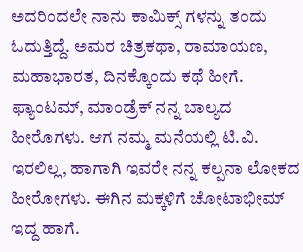ಅದರಿಂದಲೇ ನಾನು ಕಾಮಿಕ್ಸ್ ಗಳನ್ನು ತಂದು ಓದುತ್ತಿದ್ದೆ. ಅಮರ ಚಿತ್ರಕಥಾ, ರಾಮಾಯಣ, ಮಹಾಭಾರತ, ದಿನಕ್ಕೊಂದು ಕಥೆ ಹೀಗೆ. ಫ್ಯಾಂಟಮ್, ಮಾಂಡ್ರೆಕ್ ನನ್ನ ಬಾಲ್ಯದ ಹೀರೊಗಳು. ಆಗ ನಮ್ಮ ಮನೆಯಲ್ಲಿ ಟಿ.ವಿ. ಇರಲಿಲ್ಲ, ಹಾಗಾಗಿ ಇವರೇ ನನ್ನ ಕಲ್ಪನಾ ಲೋಕದ ಹೀರೋಗಳು. ಈಗಿನ ಮಕ್ಕಳಿಗೆ ಚೋಟಾಭೀಮ್ ಇದ್ದ ಹಾಗೆ.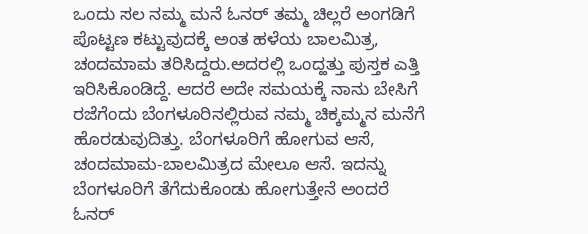ಒಂದು ಸಲ ನಮ್ಮ ಮನೆ ಓನರ್ ತಮ್ಮ ಚಿಲ್ಲರೆ ಅಂಗಡಿಗೆ ಪೊಟ್ಟಣ ಕಟ್ಟುವುದಕ್ಕೆ ಅಂತ ಹಳೆಯ ಬಾಲಮಿತ್ರ, ಚಂದಮಾಮ ತರಿಸಿದ್ದರು.ಅದರಲ್ಲಿ ಒಂದ್ಹತ್ತು ಪುಸ್ತಕ ಎತ್ತಿ ಇರಿಸಿಕೊಂಡಿದ್ದೆ. ಆದರೆ ಅದೇ ಸಮಯಕ್ಕೆ ನಾನು ಬೇಸಿಗೆ ರಜೆಗೆಂದು ಬೆಂಗಳೂರಿನಲ್ಲಿರುವ ನಮ್ಮ ಚಿಕ್ಕಮ್ಮನ ಮನೆಗೆ ಹೊರಡುವುದಿತ್ತು. ಬೆಂಗಳೂರಿಗೆ ಹೋಗುವ ಆಸೆ, ಚಂದಮಾಮ-ಬಾಲಮಿತ್ರದ ಮೇಲೂ ಆಸೆ. ಇದನ್ನು ಬೆಂಗಳೂರಿಗೆ ತೆಗೆದುಕೊಂಡು ಹೋಗುತ್ತೇನೆ ಅಂದರೆ ಓನರ್‍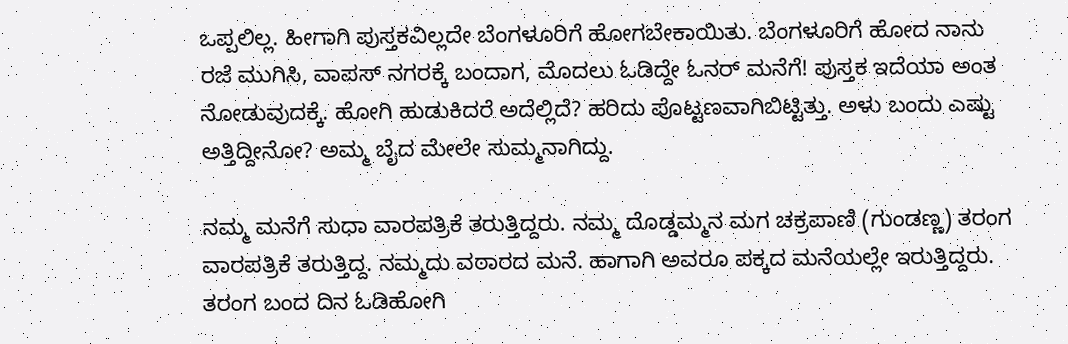ಒಪ್ಪಲಿಲ್ಲ. ಹೀಗಾಗಿ ಪುಸ್ತಕವಿಲ್ಲದೇ ಬೆಂಗಳೂರಿಗೆ ಹೋಗಬೇಕಾಯಿತು. ಬೆಂಗಳೂರಿಗೆ ಹೋದ ನಾನು ರಜೆ ಮುಗಿಸಿ, ವಾಪಸ್‍ ನಗರಕ್ಕೆ ಬಂದಾಗ, ಮೊದಲು ಓಡಿದ್ದೇ ಓನರ್ ಮನೆಗೆ! ಪುಸ್ತಕ ಇದೆಯಾ ಅಂತ ನೋಡುವುದಕ್ಕೆ. ಹೋಗಿ ಹುಡುಕಿದರೆ ಅದೆಲ್ಲಿದೆ? ಹರಿದು ಪೊಟ್ಟಣವಾಗಿಬಿಟ್ಟಿತ್ತು. ಅಳು ಬಂದು ಎಷ್ಟು ಅತ್ತಿದ್ದೀನೋ? ಅಮ್ಮ ಬೈದ ಮೇಲೇ ಸುಮ್ಮನಾಗಿದ್ದು.

ನಮ್ಮ ಮನೆಗೆ ಸುಧಾ ವಾರಪತ್ರಿಕೆ ತರುತ್ತಿದ್ದರು. ನಮ್ಮ ದೊಡ್ಡಮ್ಮನ ಮಗ ಚಕ್ರಪಾಣಿ (ಗುಂಡಣ್ಣ) ತರಂಗ ವಾರಪತ್ರಿಕೆ ತರುತ್ತಿದ್ದ. ನಮ್ಮದು ವಠಾರದ ಮನೆ. ಹಾಗಾಗಿ ಅವರೂ ಪಕ್ಕದ ಮನೆಯಲ್ಲೇ ಇರುತ್ತಿದ್ದರು. ತರಂಗ ಬಂದ ದಿನ ಓಡಿಹೋಗಿ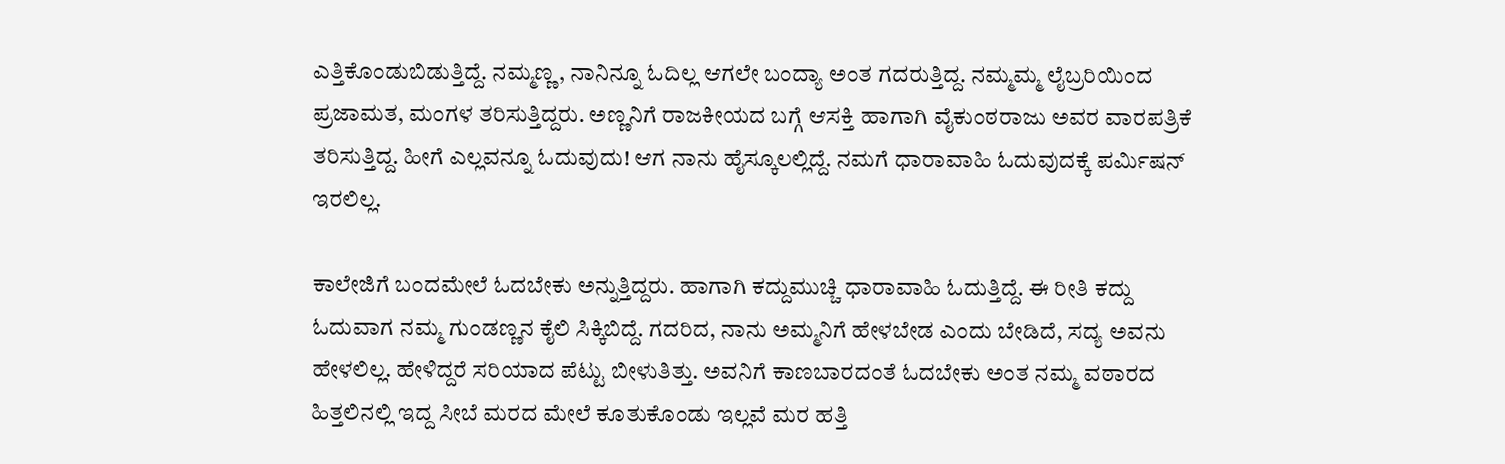ಎತ್ತಿಕೊಂಡುಬಿಡುತ್ತಿದ್ದೆ. ನಮ್ಮಣ್ಣ, ನಾನಿನ್ನೂ ಓದಿಲ್ಲ ಆಗಲೇ ಬಂದ್ಯಾ ಅಂತ ಗದರುತ್ತಿದ್ದ. ನಮ್ಮಮ್ಮ ಲೈಬ್ರರಿಯಿಂದ ಪ್ರಜಾಮತ, ಮಂಗಳ ತರಿಸುತ್ತಿದ್ದರು. ಅಣ್ಣನಿಗೆ ರಾಜಕೀಯದ ಬಗ್ಗೆ ಆಸಕ್ತಿ ಹಾಗಾಗಿ ವೈಕುಂಠರಾಜು ಅವರ ವಾರಪತ್ರಿಕೆ ತರಿಸುತ್ತಿದ್ದ. ಹೀಗೆ ಎಲ್ಲವನ್ನೂ ಓದುವುದು! ಆಗ ನಾನು ಹೈಸ್ಕೂಲಲ್ಲಿದ್ದೆ. ನಮಗೆ ಧಾರಾವಾಹಿ ಓದುವುದಕ್ಕೆ ಪರ್ಮಿಷನ್ ಇರಲಿಲ್ಲ.

ಕಾಲೇಜಿಗೆ ಬಂದಮೇಲೆ ಓದಬೇಕು ಅನ್ನುತ್ತಿದ್ದರು. ಹಾಗಾಗಿ ಕದ್ದುಮುಚ್ಚಿ ಧಾರಾವಾಹಿ ಓದುತ್ತಿದ್ದೆ. ಈ ರೀತಿ ಕದ್ದು ಓದುವಾಗ ನಮ್ಮ ಗುಂಡಣ್ಣನ ಕೈಲಿ ಸಿಕ್ಕಿಬಿದ್ದೆ. ಗದರಿದ, ನಾನು ಅಮ್ಮನಿಗೆ ಹೇಳಬೇಡ ಎಂದು ಬೇಡಿದೆ, ಸದ್ಯ ಅವನು ಹೇಳಲಿಲ್ಲ. ಹೇಳಿದ್ದರೆ ಸರಿಯಾದ ಪೆಟ್ಟು ಬೀಳುತಿತ್ತು. ಅವನಿಗೆ ಕಾಣಬಾರದಂತೆ ಓದಬೇಕು ಅಂತ ನಮ್ಮ ವಠಾರದ ಹಿತ್ತಲಿನಲ್ಲಿ ಇದ್ದ ಸೀಬೆ ಮರದ ಮೇಲೆ ಕೂತುಕೊಂಡು ಇಲ್ಲವೆ ಮರ ಹತ್ತಿ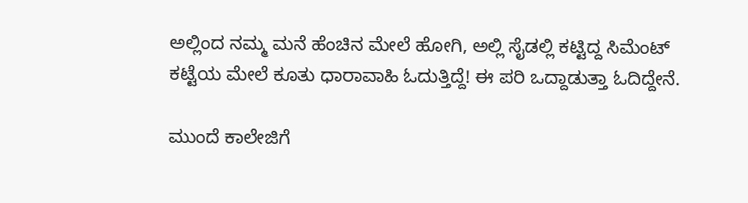ಅಲ್ಲಿಂದ ನಮ್ಮ ಮನೆ ಹೆಂಚಿನ ಮೇಲೆ ಹೋಗಿ, ಅಲ್ಲಿ ಸೈಡಲ್ಲಿ ಕಟ್ಟಿದ್ದ ಸಿಮೆಂಟ್ ಕಟ್ಟೆಯ ಮೇಲೆ ಕೂತು ಧಾರಾವಾಹಿ ಓದುತ್ತಿದ್ದೆ! ಈ ಪರಿ ಒದ್ದಾಡುತ್ತಾ ಓದಿದ್ದೇನೆ.

ಮುಂದೆ ಕಾಲೇಜಿಗೆ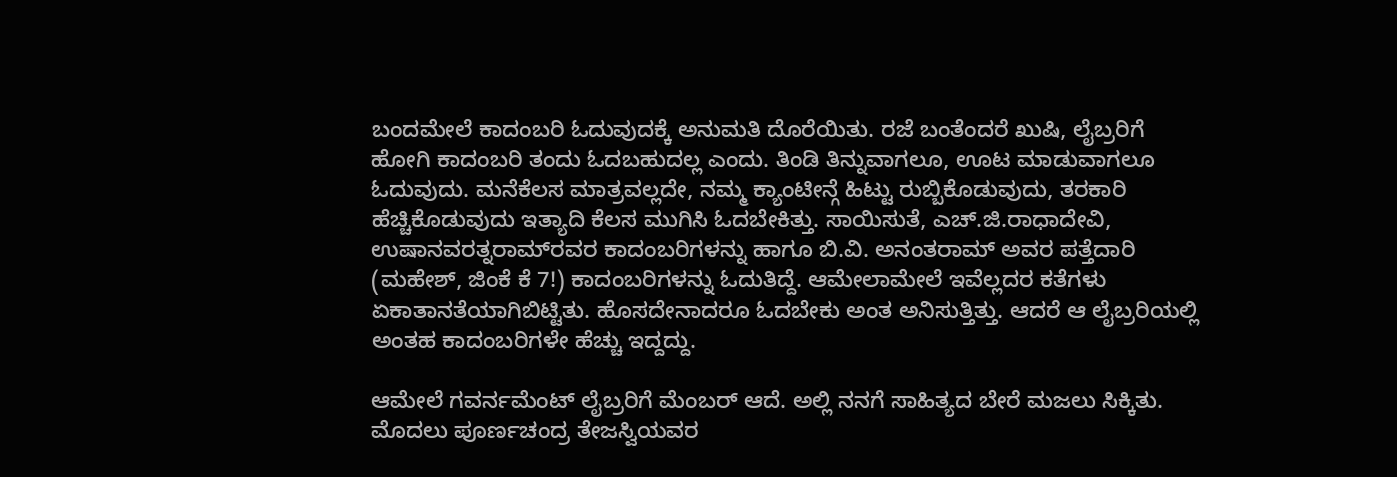ಬಂದಮೇಲೆ ಕಾದಂಬರಿ ಓದುವುದಕ್ಕೆ ಅನುಮತಿ ದೊರೆಯಿತು. ರಜೆ ಬಂತೆಂದರೆ ಖುಷಿ, ಲೈಬ್ರರಿಗೆ ಹೋಗಿ ಕಾದಂಬರಿ ತಂದು ಓದಬಹುದಲ್ಲ ಎಂದು. ತಿಂಡಿ ತಿನ್ನುವಾಗಲೂ, ಊಟ ಮಾಡುವಾಗಲೂ ಓದುವುದು. ಮನೆಕೆಲಸ ಮಾತ್ರವಲ್ಲದೇ, ನಮ್ಮ ಕ್ಯಾಂಟೀನ್ಗೆ ಹಿಟ್ಟು ರುಬ್ಬಿಕೊಡುವುದು, ತರಕಾರಿ ಹೆಚ್ಚಿಕೊಡುವುದು ಇತ್ಯಾದಿ ಕೆಲಸ ಮುಗಿಸಿ ಓದಬೇಕಿತ್ತು. ಸಾಯಿಸುತೆ, ಎಚ್.ಜಿ.ರಾಧಾದೇವಿ, ಉಷಾನವರತ್ನರಾಮ್‍ರವರ ಕಾದಂಬರಿಗಳನ್ನು ಹಾಗೂ ಬಿ.ವಿ. ಅನಂತರಾಮ್‍ ಅವರ ಪತ್ತೆದಾರಿ (ಮಹೇಶ್, ಜಿಂಕೆ ಕೆ 7!) ಕಾದಂಬರಿಗಳನ್ನು ಓದುತಿದ್ದೆ. ಆಮೇಲಾಮೇಲೆ ಇವೆಲ್ಲದರ ಕತೆಗಳು ಏಕಾತಾನತೆಯಾಗಿಬಿಟ್ಟಿತು. ಹೊಸದೇನಾದರೂ ಓದಬೇಕು ಅಂತ ಅನಿಸುತ್ತಿತ್ತು. ಆದರೆ ಆ ಲೈಬ್ರರಿಯಲ್ಲಿ ಅಂತಹ ಕಾದಂಬರಿಗಳೇ ಹೆಚ್ಚು ಇದ್ದದ್ದು.

ಆಮೇಲೆ ಗವರ್ನಮೆಂಟ್ ಲೈಬ್ರರಿಗೆ ಮೆಂಬರ್ ಆದೆ. ಅಲ್ಲಿ ನನಗೆ ಸಾಹಿತ್ಯದ ಬೇರೆ ಮಜಲು ಸಿಕ್ಕಿತು. ಮೊದಲು ಪೂರ್ಣಚಂದ್ರ ತೇಜಸ್ವಿಯವರ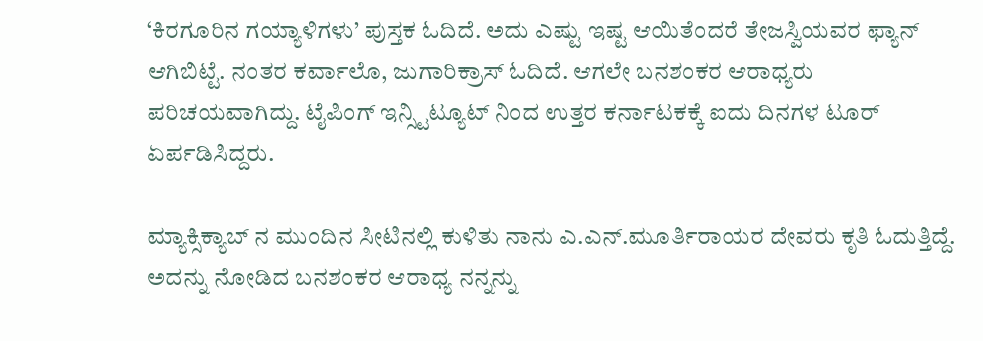‘ಕಿರಗೂರಿನ ಗಯ್ಯಾಳಿಗಳು’ ಪುಸ್ತಕ ಓದಿದೆ. ಅದು ಎಷ್ಟು ಇಷ್ಟ ಆಯಿತೆಂದರೆ ತೇಜಸ್ವಿಯವರ ಫ್ಯಾನ್ ಆಗಿಬಿಟ್ಟೆ. ನಂತರ ಕರ್ವಾಲೊ, ಜುಗಾರಿಕ್ರಾಸ್ ಓದಿದೆ. ಆಗಲೇ ಬನಶಂಕರ ಆರಾಧ್ಯರು ಪರಿಚಯವಾಗಿದ್ದು. ಟೈಪಿಂಗ್ ಇನ್ಸ್ಟಿಟ್ಯೂಟ್ ನಿಂದ ಉತ್ತರ ಕರ್ನಾಟಕಕ್ಕೆ ಐದು ದಿನಗಳ ಟೂರ್ ಏರ್ಪಡಿಸಿದ್ದರು.

ಮ್ಯಾಕ್ಸಿಕ್ಯಾಬ್ ನ ಮುಂದಿನ ಸೀಟಿನಲ್ಲಿ ಕುಳಿತು ನಾನು ಎ.ಎನ್.ಮೂರ್ತಿರಾಯರ ದೇವರು ಕೃತಿ ಓದುತ್ತಿದ್ದೆ. ಅದನ್ನು ನೋಡಿದ ಬನಶಂಕರ ಆರಾಧ್ಯ ನನ್ನನ್ನು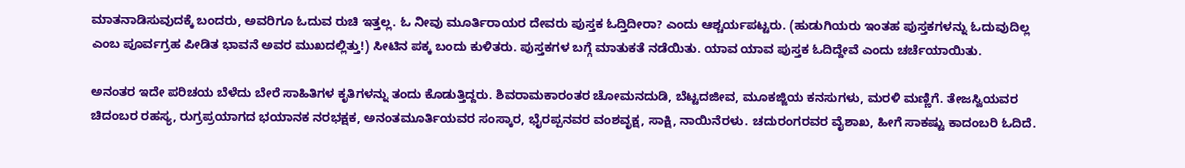ಮಾತನಾಡಿಸುವುದಕ್ಕೆ ಬಂದರು, ಅವರಿಗೂ ಓದುವ ರುಚಿ ಇತ್ತಲ್ಲ. ಓ ನೀವು ಮೂರ್ತಿರಾಯರ ದೇವರು ಪುಸ್ತಕ ಓದ್ತಿದೀರಾ? ಎಂದು ಆಶ್ಚರ್ಯಪಟ್ಟರು. (ಹುಡುಗಿಯರು ಇಂತಹ ಪುಸ್ತಕಗಳನ್ನು ಓದುವುದಿಲ್ಲ ಎಂಬ ಪೂರ್ವಗ್ರಹ ಪೀಡಿತ ಭಾವನೆ ಅವರ ಮುಖದಲ್ಲಿತ್ತು!) ಸೀಟಿನ ಪಕ್ಕ ಬಂದು ಕುಳಿತರು. ಪುಸ್ತಕಗಳ ಬಗ್ಗೆ ಮಾತುಕತೆ ನಡೆಯಿತು. ಯಾವ ಯಾವ ಪುಸ್ತಕ ಓದಿದ್ದೇವೆ ಎಂದು ಚರ್ಚೆಯಾಯಿತು.

ಅನಂತರ ಇದೇ ಪರಿಚಯ ಬೆಳೆದು ಬೇರೆ ಸಾಹಿತಿಗಳ ಕೃತಿಗಳನ್ನು ತಂದು ಕೊಡುತ್ತಿದ್ದರು. ಶಿವರಾಮಕಾರಂತರ ಚೋಮನದುಡಿ, ಬೆಟ್ಟದಜೀವ, ಮೂಕಜ್ಜಿಯ ಕನಸುಗಳು, ಮರಳಿ ಮಣ್ಣಿಗೆ. ತೇಜಸ್ವಿಯವರ ಚಿದಂಬರ ರಹಸ್ಯ, ರುಗ್ರಪ್ರಯಾಗದ ಭಯಾನಕ ನರಭಕ್ಷಕ, ಅನಂತಮೂರ್ತಿಯವರ ಸಂಸ್ಕಾರ, ಭೈರಪ್ಪನವರ ವಂಶವೃಕ್ಷ, ಸಾಕ್ಷಿ, ನಾಯಿನೆರಳು. ಚದುರಂಗರವರ ವೈಶಾಖ, ಹೀಗೆ ಸಾಕಷ್ಟು ಕಾದಂಬರಿ ಓದಿದೆ.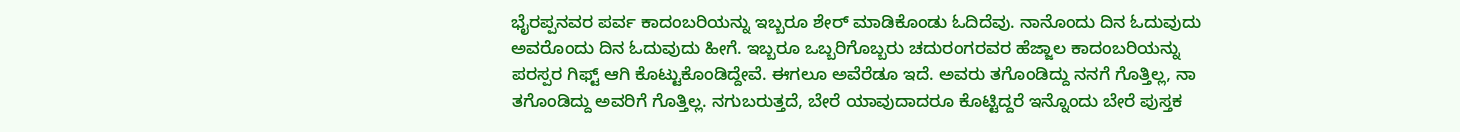ಭೈರಪ್ಪನವರ ಪರ್ವ ಕಾದಂಬರಿಯನ್ನು ಇಬ್ಬರೂ ಶೇರ್‍ ಮಾಡಿಕೊಂಡು ಓದಿದೆವು. ನಾನೊಂದು ದಿನ ಓದುವುದು ಅವರೊಂದು ದಿನ ಓದುವುದು ಹೀಗೆ. ಇಬ್ಬರೂ ಒಬ್ಬರಿಗೊಬ್ಬರು ಚದುರಂಗರವರ ಹೆಜ್ಜಾಲ ಕಾದಂಬರಿಯನ್ನು ಪರಸ್ಪರ ಗಿಫ್ಟ್ ಆಗಿ ಕೊಟ್ಟುಕೊಂಡಿದ್ದೇವೆ. ಈಗಲೂ ಅವೆರೆಡೂ ಇದೆ. ಅವರು ತಗೊಂಡಿದ್ದು ನನಗೆ ಗೊತ್ತಿಲ್ಲ, ನಾ ತಗೊಂಡಿದ್ದು ಅವರಿಗೆ ಗೊತ್ತಿಲ್ಲ. ನಗುಬರುತ್ತದೆ, ಬೇರೆ ಯಾವುದಾದರೂ ಕೊಟ್ಟಿದ್ದರೆ ಇನ್ನೊಂದು ಬೇರೆ ಪುಸ್ತಕ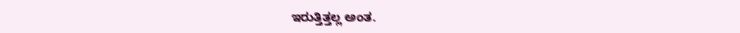ಇರುತ್ತಿತ್ತಲ್ಲ ಅಂತ.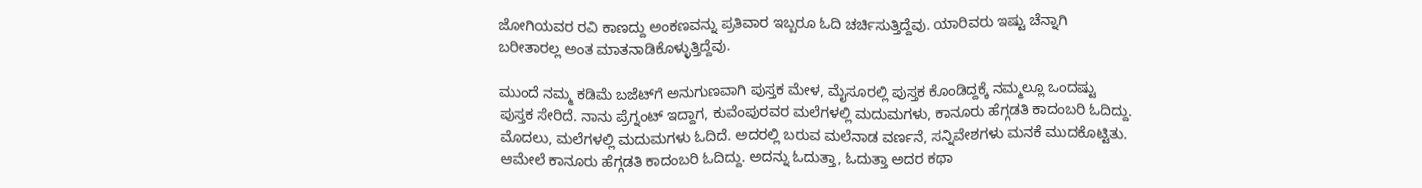ಜೋಗಿಯವರ ರವಿ ಕಾಣದ್ದು ಅಂಕಣವನ್ನು ಪ್ರತಿವಾರ ಇಬ್ಬರೂ ಓದಿ ಚರ್ಚಿಸುತ್ತಿದ್ದೆವು. ಯಾರಿವರು ಇಷ್ಟು ಚೆನ್ನಾಗಿ ಬರೀತಾರಲ್ಲ ಅಂತ ಮಾತನಾಡಿಕೊಳ್ಳುತ್ತಿದ್ದೆವು.

ಮುಂದೆ ನಮ್ಮ ಕಡಿಮೆ ಬಜೆಟ್‍ಗೆ ಅನುಗುಣವಾಗಿ ಪುಸ್ತಕ ಮೇಳ, ಮೈಸೂರಲ್ಲಿ ಪುಸ್ತಕ ಕೊಂಡಿದ್ದಕ್ಕೆ ನಮ್ಮಲ್ಲೂ ಒಂದಷ್ಟು ಪುಸ್ತಕ ಸೇರಿದೆ. ನಾನು ಪ್ರೆಗ್ನಂಟ್ ಇದ್ದಾಗ, ಕುವೆಂಪುರವರ ಮಲೆಗಳಲ್ಲಿ ಮದುಮಗಳು, ಕಾನೂರು ಹೆಗ್ಗಡತಿ ಕಾದಂಬರಿ ಓದಿದ್ದು. ಮೊದಲು, ಮಲೆಗಳಲ್ಲಿ ಮದುಮಗಳು ಓದಿದೆ. ಅದರಲ್ಲಿ ಬರುವ ಮಲೆನಾಡ ವರ್ಣನೆ, ಸನ್ನಿವೇಶಗಳು ಮನಕೆ ಮುದಕೊಟ್ಟಿತು. ಆಮೇಲೆ ಕಾನೂರು ಹೆಗ್ಗಡತಿ ಕಾದಂಬರಿ ಓದಿದ್ದು. ಅದನ್ನು ಓದುತ್ತಾ, ಓದುತ್ತಾ ಅದರ ಕಥಾ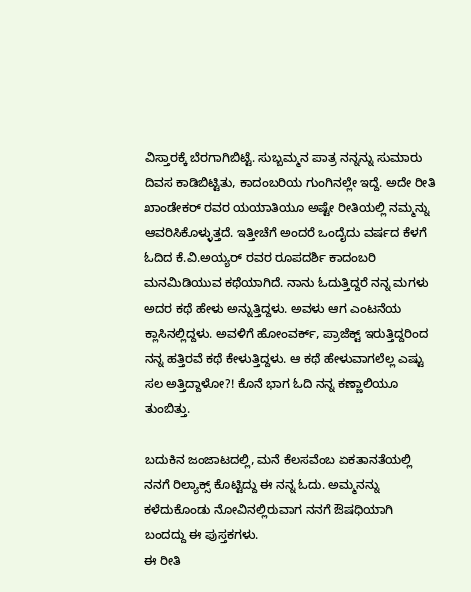ವಿಸ್ತಾರಕ್ಕೆ ಬೆರಗಾಗಿಬಿಟ್ಟೆ. ಸುಬ್ಬಮ್ಮನ ಪಾತ್ರ ನನ್ನನ್ನು ಸುಮಾರು ದಿವಸ ಕಾಡಿಬಿಟ್ಟಿತು, ಕಾದಂಬರಿಯ ಗುಂಗಿನಲ್ಲೇ ಇದ್ದೆ. ಅದೇ ರೀತಿ ಖಾಂಡೇಕರ್ ರವರ ಯಯಾತಿಯೂ ಅಷ್ಟೇ ರೀತಿಯಲ್ಲಿ ನಮ್ಮನ್ನು ಆವರಿಸಿಕೊಳ್ಳುತ್ತದೆ. ಇತ್ತೀಚೆಗೆ ಅಂದರೆ ಒಂದೈದು ವರ್ಷದ ಕೆಳಗೆ ಓದಿದ ಕೆ.ವಿ.ಅಯ್ಯರ್ ರವರ ರೂಪದರ್ಶಿ ಕಾದಂಬರಿ ಮನಮಿಡಿಯುವ ಕಥೆಯಾಗಿದೆ. ನಾನು ಓದುತ್ತಿದ್ದರೆ ನನ್ನ ಮಗಳು ಅದರ ಕಥೆ ಹೇಳು ಅನ್ನುತ್ತಿದ್ದಳು. ಅವಳು ಆಗ ಎಂಟನೆಯ ಕ್ಲಾಸಿನಲ್ಲಿದ್ದಳು. ಅವಳಿಗೆ ಹೋಂವರ್ಕ್, ಪ್ರಾಜೆಕ್ಟ್ ಇರುತ್ತಿದ್ದರಿಂದ ನನ್ನ ಹತ್ತಿರವೆ ಕಥೆ ಕೇಳುತ್ತಿದ್ದಳು. ಆ ಕಥೆ ಹೇಳುವಾಗಲೆಲ್ಲ ಎಷ್ಟು ಸಲ ಅತ್ತಿದ್ದಾಳೋ?! ಕೊನೆ ಭಾಗ ಓದಿ ನನ್ನ ಕಣ್ಣಾಲಿಯೂ ತುಂಬಿತ್ತು.

ಬದುಕಿನ ಜಂಜಾಟದಲ್ಲಿ, ಮನೆ ಕೆಲಸವೆಂಬ ಏಕತಾನತೆಯಲ್ಲಿ ನನಗೆ ರಿಲ್ಯಾಕ್ಸ್ ಕೊಟ್ಟಿದ್ದು ಈ ನನ್ನ ಓದು. ಅಮ್ಮನನ್ನು ಕಳೆದುಕೊಂಡು ನೋವಿನಲ್ಲಿರುವಾಗ ನನಗೆ ಔಷಧಿಯಾಗಿ ಬಂದದ್ದು ಈ ಪುಸ್ತಕಗಳು.
ಈ ರೀತಿ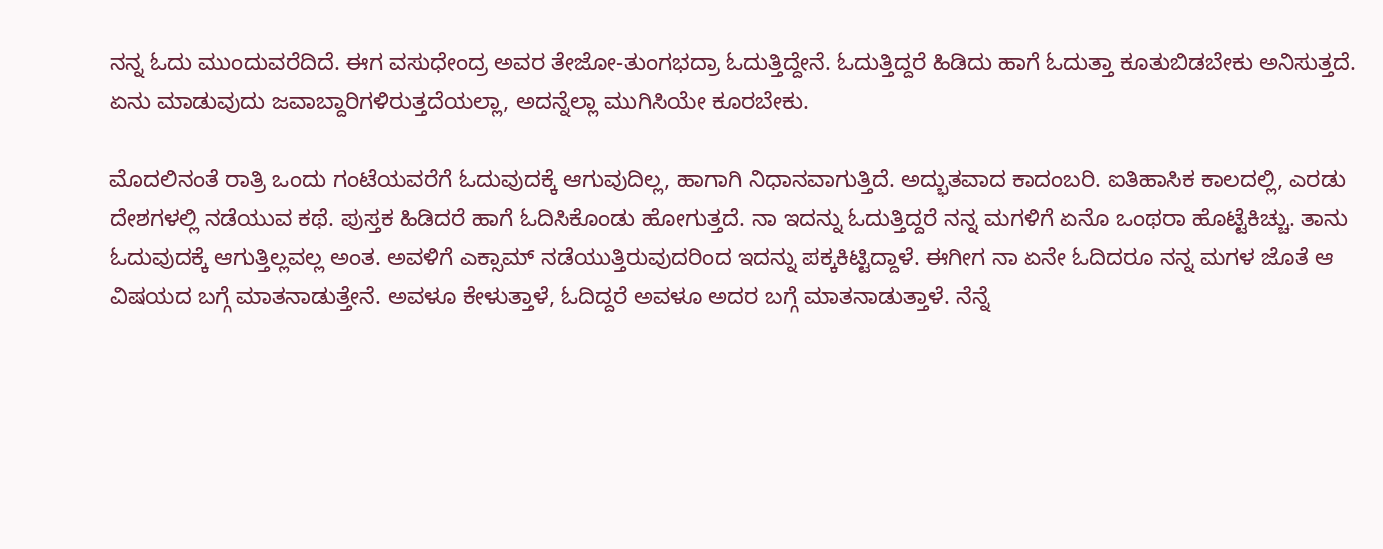ನನ್ನ ಓದು ಮುಂದುವರೆದಿದೆ. ಈಗ ವಸುಧೇಂದ್ರ ಅವರ ತೇಜೋ-ತುಂಗಭದ್ರಾ ಓದುತ್ತಿದ್ದೇನೆ. ಓದುತ್ತಿದ್ದರೆ ಹಿಡಿದು ಹಾಗೆ ಓದುತ್ತಾ ಕೂತುಬಿಡಬೇಕು ಅನಿಸುತ್ತದೆ. ಏನು ಮಾಡುವುದು ಜವಾಬ್ದಾರಿಗಳಿರುತ್ತದೆಯಲ್ಲಾ, ಅದನ್ನೆಲ್ಲಾ ಮುಗಿಸಿಯೇ ಕೂರಬೇಕು.

ಮೊದಲಿನಂತೆ ರಾತ್ರಿ ಒಂದು ಗಂಟೆಯವರೆಗೆ ಓದುವುದಕ್ಕೆ ಆಗುವುದಿಲ್ಲ, ಹಾಗಾಗಿ ನಿಧಾನವಾಗುತ್ತಿದೆ. ಅದ್ಭುತವಾದ ಕಾದಂಬರಿ. ಐತಿಹಾಸಿಕ ಕಾಲದಲ್ಲಿ, ಎರಡು ದೇಶಗಳಲ್ಲಿ ನಡೆಯುವ ಕಥೆ. ಪುಸ್ತಕ ಹಿಡಿದರೆ ಹಾಗೆ ಓದಿಸಿಕೊಂಡು ಹೋಗುತ್ತದೆ. ನಾ ಇದನ್ನು ಓದುತ್ತಿದ್ದರೆ ನನ್ನ ಮಗಳಿಗೆ ಏನೊ ಒಂಥರಾ ಹೊಟ್ಟೆಕಿಚ್ಚು. ತಾನು ಓದುವುದಕ್ಕೆ ಆಗುತ್ತಿಲ್ಲವಲ್ಲ ಅಂತ. ಅವಳಿಗೆ ಎಕ್ಸಾಮ್ ನಡೆಯುತ್ತಿರುವುದರಿಂದ ಇದನ್ನು ಪಕ್ಕಕಿಟ್ಟಿದ್ದಾಳೆ. ಈಗೀಗ ನಾ ಏನೇ ಓದಿದರೂ ನನ್ನ ಮಗಳ ಜೊತೆ ಆ ವಿಷಯದ ಬಗ್ಗೆ ಮಾತನಾಡುತ್ತೇನೆ. ಅವಳೂ ಕೇಳುತ್ತಾಳೆ, ಓದಿದ್ದರೆ ಅವಳೂ ಅದರ ಬಗ್ಗೆ ಮಾತನಾಡುತ್ತಾಳೆ. ನೆನ್ನೆ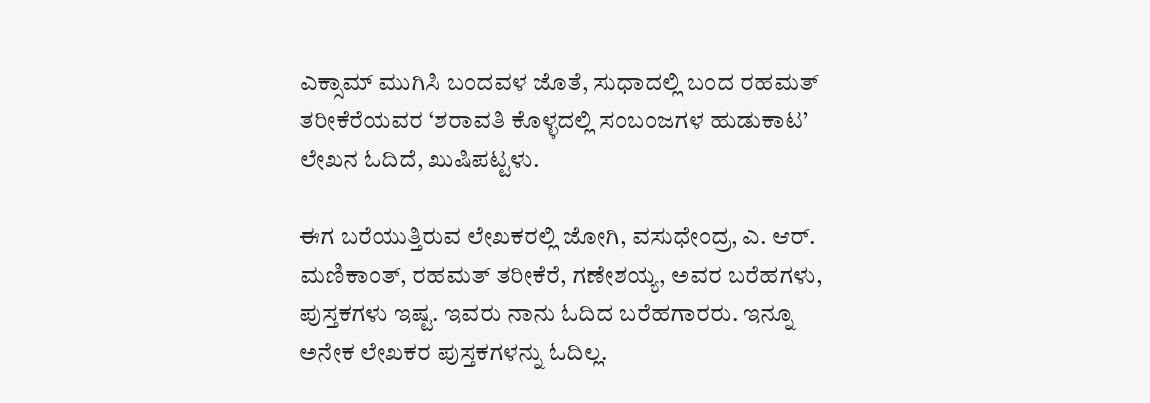ಎಕ್ಸಾಮ್ ಮುಗಿಸಿ ಬಂದವಳ ಜೊತೆ, ಸುಧಾದಲ್ಲಿ ಬಂದ ರಹಮತ್ ತರೀಕೆರೆಯವರ ‘ಶರಾವತಿ ಕೊಳ್ಳದಲ್ಲಿ ಸಂಬಂಜಗಳ ಹುಡುಕಾಟ’ ಲೇಖನ ಓದಿದೆ, ಖುಷಿಪಟ್ಟಳು.

ಈಗ ಬರೆಯುತ್ತಿರುವ ಲೇಖಕರಲ್ಲಿ ಜೋಗಿ, ವಸುಧೇಂದ್ರ, ಎ. ಆರ್. ಮಣಿಕಾಂತ್, ರಹಮತ್ ತರೀಕೆರೆ, ಗಣೇಶಯ್ಯ, ಅವರ ಬರೆಹಗಳು, ಪುಸ್ತಕಗಳು ಇಷ್ಟ. ಇವರು ನಾನು ಓದಿದ ಬರೆಹಗಾರರು. ಇನ್ನೂ ಅನೇಕ ಲೇಖಕರ ಪುಸ್ತಕಗಳನ್ನು ಓದಿಲ್ಲ.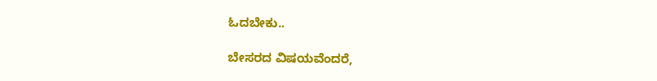ಓದಬೇಕು..

ಬೇಸರದ ವಿಷಯವೆಂದರೆ,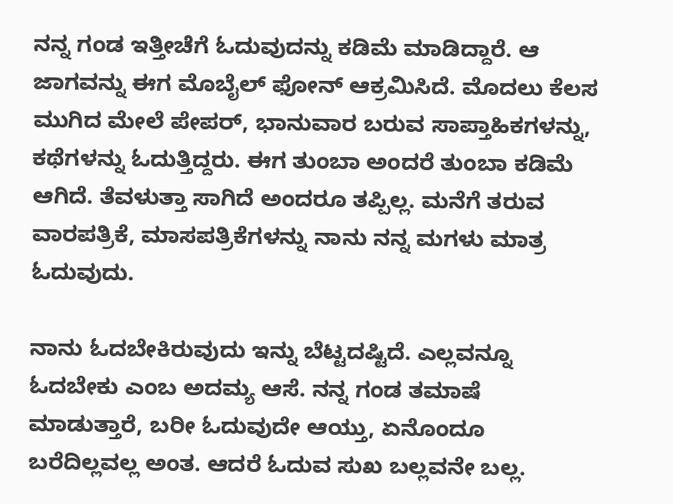ನನ್ನ ಗಂಡ ಇತ್ತೀಚೆಗೆ ಓದುವುದನ್ನು ಕಡಿಮೆ ಮಾಡಿದ್ದಾರೆ. ಆ ಜಾಗವನ್ನು ಈಗ ಮೊಬೈಲ್ ಫೋನ್‍ ಆಕ್ರಮಿಸಿದೆ. ಮೊದಲು ಕೆಲಸ ಮುಗಿದ ಮೇಲೆ ಪೇಪರ್, ಭಾನುವಾರ ಬರುವ ಸಾಪ್ತಾಹಿಕಗಳನ್ನು, ಕಥೆಗಳನ್ನು ಓದುತ್ತಿದ್ದರು. ಈಗ ತುಂಬಾ ಅಂದರೆ ತುಂಬಾ ಕಡಿಮೆ ಆಗಿದೆ. ತೆವಳುತ್ತಾ ಸಾಗಿದೆ ಅಂದರೂ ತಪ್ಪಿಲ್ಲ. ಮನೆಗೆ ತರುವ ವಾರಪತ್ರಿಕೆ, ಮಾಸಪತ್ರಿಕೆಗಳನ್ನು ನಾನು ನನ್ನ ಮಗಳು ಮಾತ್ರ ಓದುವುದು.

ನಾನು ಓದಬೇಕಿರುವುದು ಇನ್ನು ಬೆಟ್ಟದಷ್ಟಿದೆ. ಎಲ್ಲವನ್ನೂ ಓದಬೇಕು ಎಂಬ ಅದಮ್ಯ ಆಸೆ. ನನ್ನ ಗಂಡ ತಮಾಷೆ ಮಾಡುತ್ತಾರೆ, ಬರೀ ಓದುವುದೇ ಆಯ್ತು, ಏನೊಂದೂ ಬರೆದಿಲ್ಲವಲ್ಲ ಅಂತ. ಆದರೆ ಓದುವ ಸುಖ ಬಲ್ಲವನೇ ಬಲ್ಲ.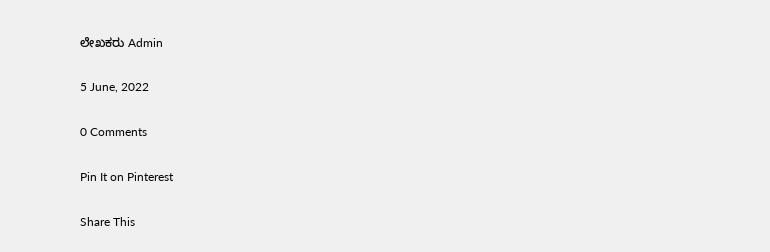ಲೇಖಕರು Admin

5 June, 2022

0 Comments

Pin It on Pinterest

Share This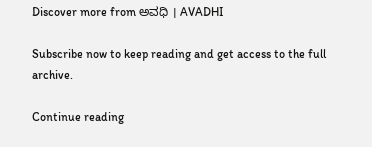Discover more from ಅವಧಿ । AVADHI

Subscribe now to keep reading and get access to the full archive.

Continue reading